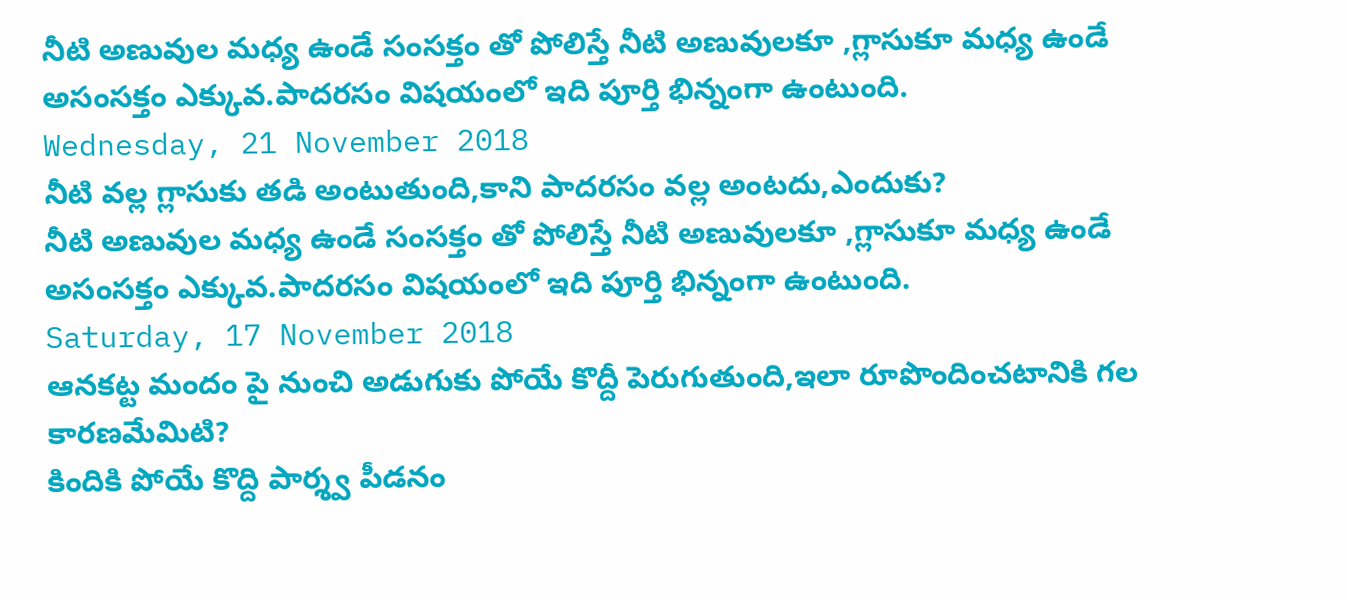నీటి అణువుల మధ్య ఉండే సంసక్తం తో పోలిస్తే నీటి అణువులకూ ,గ్లాసుకూ మధ్య ఉండే అసంసక్తం ఎక్కువ.పాదరసం విషయంలో ఇది పూర్తి భిన్నంగా ఉంటుంది.
Wednesday, 21 November 2018
నీటి వల్ల గ్లాసుకు తడి అంటుతుంది,కాని పాదరసం వల్ల అంటదు,ఎందుకు?
నీటి అణువుల మధ్య ఉండే సంసక్తం తో పోలిస్తే నీటి అణువులకూ ,గ్లాసుకూ మధ్య ఉండే అసంసక్తం ఎక్కువ.పాదరసం విషయంలో ఇది పూర్తి భిన్నంగా ఉంటుంది.
Saturday, 17 November 2018
ఆనకట్ట మందం పై నుంచి అడుగుకు పోయే కొద్దీ పెరుగుతుంది,ఇలా రూపొందించటానికి గల కారణమేమిటి?
కిందికి పోయే కొద్ది పార్శ్వ పీడనం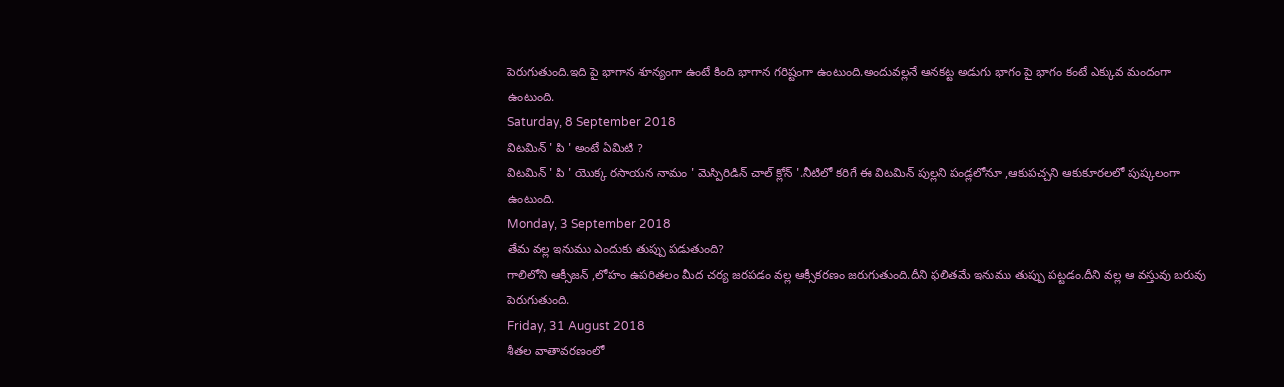పెరుగుతుంది.ఇది పై భాగాన శూన్యంగా ఉంటే కింది భాగాన గరిష్టంగా ఉంటుంది.అందువల్లనే ఆనకట్ట అడుగు భాగం పై భాగం కంటే ఎక్కువ మందంగా ఉంటుంది.
Saturday, 8 September 2018
విటమిన్ ' పి ' అంటే ఏమిటి ?
విటమిన్ ' పి ' యొక్క రసాయన నామం ' మెస్పిరిడిన్ చాల్ క్లోన్ '.నీటిలో కరిగే ఈ విటమిన్ పుల్లని పండ్లలోనూ ,ఆకుపచ్చని ఆకుకూరలలో పుష్కలంగా ఉంటుంది.
Monday, 3 September 2018
తేమ వల్ల ఇనుము ఎందుకు తుప్పు పడుతుంది?
గాలిలోని ఆక్సీజన్ ,లోహం ఉపరితలం మీద చర్య జరపడం వల్ల ఆక్సీకరణం జరుగుతుంది.దీని ఫలితమే ఇనుము తుప్పు పట్టడం.దీని వల్ల ఆ వస్తువు బరువు పెరుగుతుంది.
Friday, 31 August 2018
శీతల వాతావరణంలో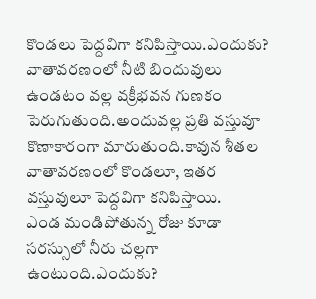కొండలు పెద్దవిగా కనిపిస్తాయి.ఎందుకు?
వాతావరణంలో నీటి బిందువులు ఉండటం వల్ల వక్రీభవన గుణకం పెరుగుతుంది.అందువల్ల ప్రతి వస్తువూ కొణాకారంగా మారుతుంది.కావున శీతల వాతావరణంలో కొండలూ, ఇతర వస్తువులూ పెద్దవిగా కనిపిస్తాయి.
ఎండ మండిపోతున్న రోజు కూడా సరస్సులో నీరు చల్లగా ఉంటుంది.ఎందుకు?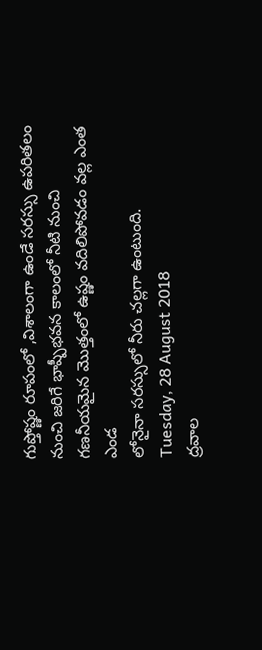గుప్తోష్ణం రూపంలో ,విశాలంగా ఉండే సరస్సు ఉపరితలం నుంచి జరిగే భాష్పీభవన కాలంలో నీటి నుంచి గణనీయమైన మొత్తంలో ఉష్ణం వదిలిపోవడం వల్ల ఎంత ఎండ
లోనైనా సరస్సులో నీరు చల్లగా ఉంటుంది.
Tuesday, 28 August 2018
ద్రవాల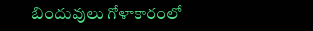బిందువులు గోళాకారంలో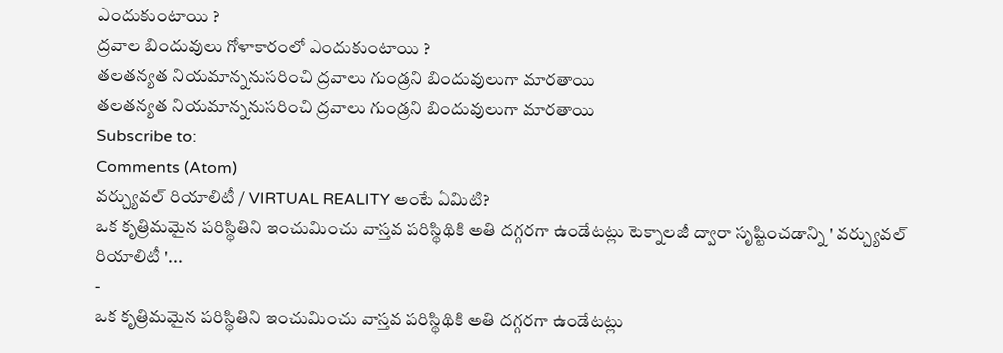ఎందుకుంటాయి ?
ద్రవాల బిందువులు గోళాకారంలో ఎందుకుంటాయి ?
తలతన్యత నియమాన్ననుసరించి ద్రవాలు గుండ్రని బిందువులుగా మారతాయి
తలతన్యత నియమాన్ననుసరించి ద్రవాలు గుండ్రని బిందువులుగా మారతాయి
Subscribe to:
Comments (Atom)
వర్చ్యువల్ రియాలిటీ / VIRTUAL REALITY అంటే ఏమిటి?
ఒక కృత్రిమమైన పరిస్థితిని ఇంచుమించు వాస్తవ పరిస్థిథికి అతి దగ్గరగా ఉండేటట్లు టెక్నాలజీ ద్వారా సృష్టించడాన్ని ' వర్చ్యువల్ రియాలిటీ '...
-
ఒక కృత్రిమమైన పరిస్థితిని ఇంచుమించు వాస్తవ పరిస్థిథికి అతి దగ్గరగా ఉండేటట్లు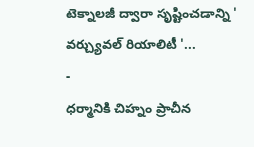టెక్నాలజీ ద్వారా సృష్టించడాన్ని ' వర్చ్యువల్ రియాలిటీ '...
-
ధర్మానికి చిహ్నం ప్రాచీన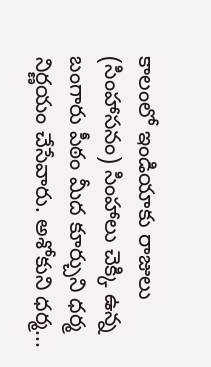కాలంలో ఇండియాకు రాజులు (సింహాసనం) సింహాలు చెక్కి ఉన్న బంగారు పీఠం మీద కూర్చుని ధర్మ నిర్ణయం చేసేవారు. అశోకుని ధర్మ...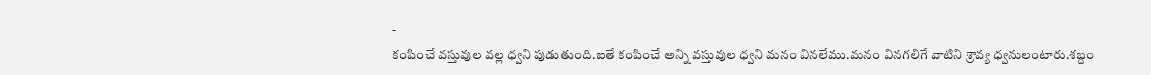-
కంపించే వస్తువుల వల్ల ధ్వని పుడుతుంది.ఐతే కంపించే అన్ని వస్తువుల ధ్వని మనం వినలేము.మనం వినగలిగే వాటిని శ్రావ్య ధ్వనులంటారు.శబ్దం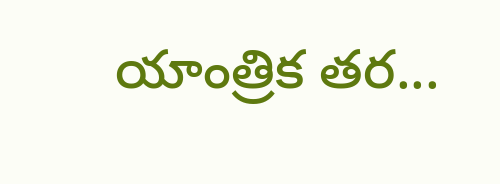యాంత్రిక తర...